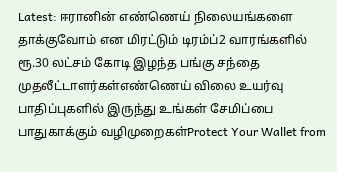Latest: ஈரானின் எண்ணெய் நிலையங்களை தாக்குவோம் என மிரட்டும் டிரம்ப்2 வாரங்களில் ரூ.30 லட்சம் கோடி இழந்த பங்கு சந்தை முதலீட்டாளர்கள்எண்ணெய் விலை உயர்வு பாதிப்புகளில் இருந்து உங்கள் சேமிப்பை பாதுகாக்கும் வழிமுறைகள்Protect Your Wallet from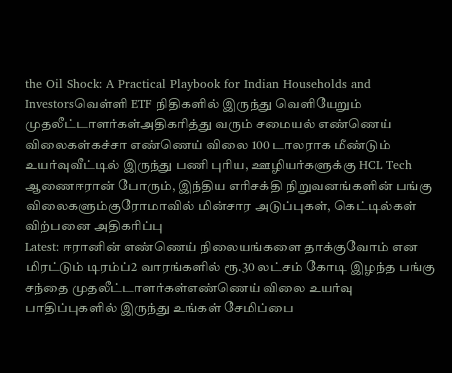the Oil Shock: A Practical Playbook for Indian Households and Investorsவெள்ளி ETF நிதிகளில் இருந்து வெளியேறும் முதலீட்டாளர்கள்அதிகரித்து வரும் சமையல் எண்ணெய் விலைகள்கச்சா எண்ணெய் விலை 100 டாலராக மீண்டும் உயர்வுவீட்டில் இருந்து பணி புரிய, ஊழியர்களுக்கு HCL Tech ஆணைஈரான் போரும், இந்திய எரிசக்தி நிறுவனங்களின் பங்கு விலைகளும்குரோமாவில் மின்சார அடுப்புகள், கெட்டில்கள் விற்பனை அதிகரிப்பு
Latest: ஈரானின் எண்ணெய் நிலையங்களை தாக்குவோம் என மிரட்டும் டிரம்ப்2 வாரங்களில் ரூ.30 லட்சம் கோடி இழந்த பங்கு சந்தை முதலீட்டாளர்கள்எண்ணெய் விலை உயர்வு பாதிப்புகளில் இருந்து உங்கள் சேமிப்பை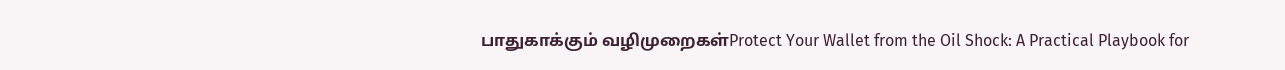பாதுகாக்கும் வழிமுறைகள்Protect Your Wallet from the Oil Shock: A Practical Playbook for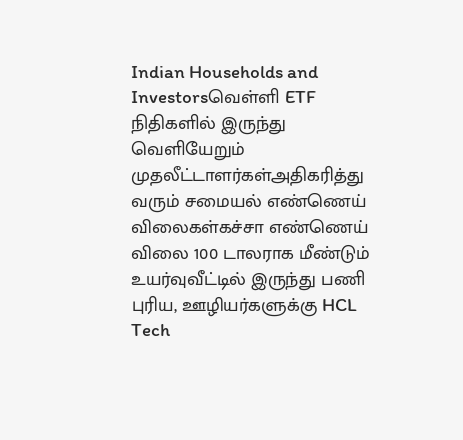Indian Households and Investorsவெள்ளி ETF நிதிகளில் இருந்து வெளியேறும் முதலீட்டாளர்கள்அதிகரித்து வரும் சமையல் எண்ணெய் விலைகள்கச்சா எண்ணெய் விலை 100 டாலராக மீண்டும் உயர்வுவீட்டில் இருந்து பணி புரிய, ஊழியர்களுக்கு HCL Tech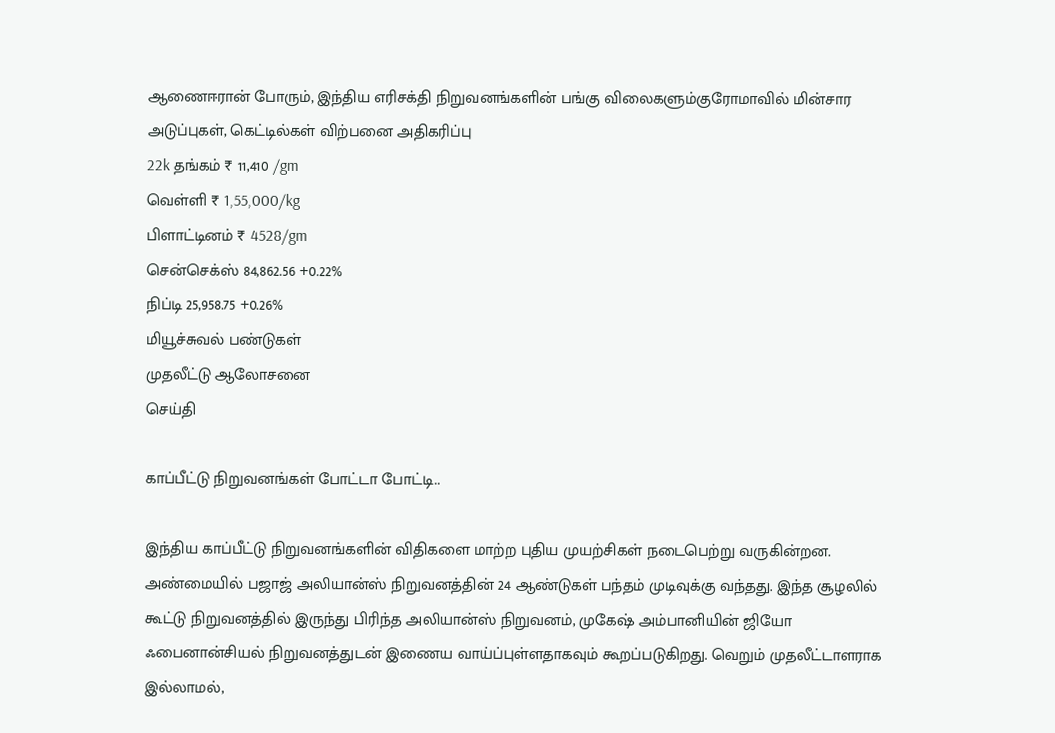ஆணைஈரான் போரும், இந்திய எரிசக்தி நிறுவனங்களின் பங்கு விலைகளும்குரோமாவில் மின்சார அடுப்புகள், கெட்டில்கள் விற்பனை அதிகரிப்பு
22k தங்கம் ₹ 11,410 /gm
வெள்ளி ₹ 1,55,000/kg
பிளாட்டினம் ₹ 4528/gm
சென்செக்ஸ் 84,862.56 +0.22%
நிப்டி 25,958.75 +0.26%
மியூச்சுவல் பண்டுகள்
முதலீட்டு ஆலோசனை
செய்தி

காப்பீட்டு நிறுவனங்கள் போட்டா போட்டி..

இந்திய காப்பீட்டு நிறுவனங்களின் விதிகளை மாற்ற புதிய முயற்சிகள் நடைபெற்று வருகின்றன. அண்மையில் பஜாஜ் அலியான்ஸ் நிறுவனத்தின் 24 ஆண்டுகள் பந்தம் முடிவுக்கு வந்தது. இந்த சூழலில் கூட்டு நிறுவனத்தில் இருந்து பிரிந்த அலியான்ஸ் நிறுவனம், முகேஷ் அம்பானியின் ஜியோ ஃபைனான்சியல் நிறுவனத்துடன் இணைய வாய்ப்புள்ளதாகவும் கூறப்படுகிறது. வெறும் முதலீட்டாளராக இல்லாமல்,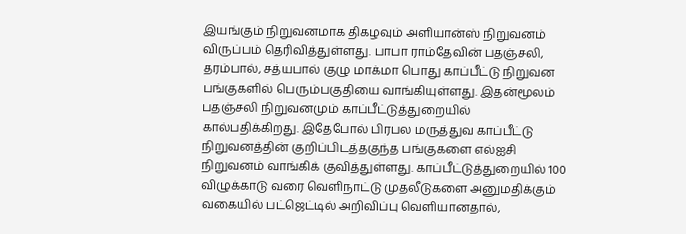இயங்கும் நிறுவனமாக திகழவும் அளியான்ஸ் நிறுவனம் விருப்பம் தெரிவித்துள்ளது. பாபா ராம்தேவின் பதஞ்சலி, தரம்பால், சத்யபால் குழு மாக்மா பொது காப்பீட்டு நிறுவன பங்குகளில் பெரும்பகுதியை வாங்கியுள்ளது. இதன்மூலம் பதஞ்சலி நிறுவனமும் காப்பீட்டுத்துறையில் கால்பதிக்கிறது. இதேபோல் பிரபல மருத்துவ காப்பீட்டு நிறுவனத்தின் குறிப்பிடத்தகுந்த பங்குகளை எல்ஐசி நிறுவனம் வாங்கிக் குவித்துள்ளது. காப்பீட்டுத்துறையில் 100 விழுக்காடு வரை வெளிநாட்டு முதலீடுகளை அனுமதிக்கும் வகையில் பட்ஜெட்டில் அறிவிப்பு வெளியானதால்,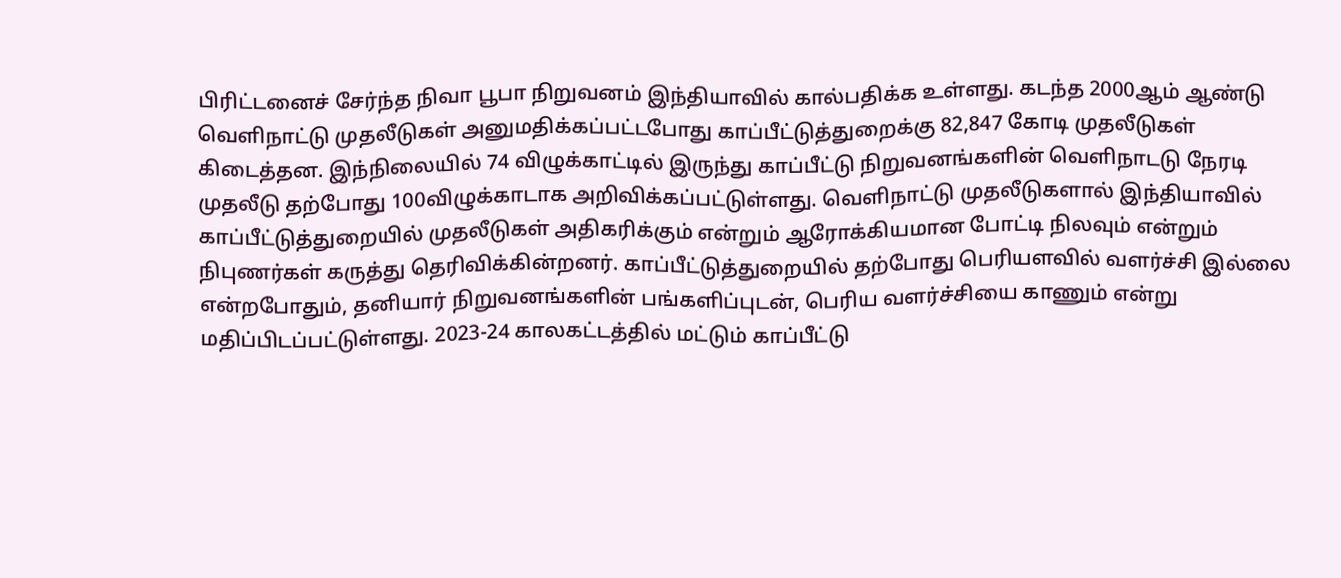பிரிட்டனைச் சேர்ந்த நிவா பூபா நிறுவனம் இந்தியாவில் கால்பதிக்க உள்ளது. கடந்த 2000ஆம் ஆண்டு வெளிநாட்டு முதலீடுகள் அனுமதிக்கப்பட்டபோது காப்பீட்டுத்துறைக்கு 82,847 கோடி முதலீடுகள் கிடைத்தன. இந்நிலையில் 74 விழுக்காட்டில் இருந்து காப்பீட்டு நிறுவனங்களின் வெளிநாடடு நேரடி முதலீடு தற்போது 100விழுக்காடாக அறிவிக்கப்பட்டுள்ளது. வெளிநாட்டு முதலீடுகளால் இந்தியாவில் காப்பீட்டுத்துறையில் முதலீடுகள் அதிகரிக்கும் என்றும் ஆரோக்கியமான போட்டி நிலவும் என்றும் நிபுணர்கள் கருத்து தெரிவிக்கின்றனர். காப்பீட்டுத்துறையில் தற்போது பெரியளவில் வளர்ச்சி இல்லை என்றபோதும், தனியார் நிறுவனங்களின் பங்களிப்புடன், பெரிய வளர்ச்சியை காணும் என்று மதிப்பிடப்பட்டுள்ளது. 2023-24 காலகட்டத்தில் மட்டும் காப்பீட்டு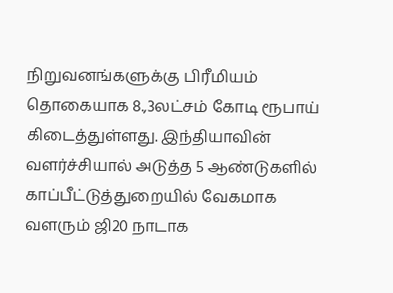நிறுவனங்களுக்கு பிரீமியம் தொகையாக 8.,3லட்சம் கோடி ரூபாய் கிடைத்துள்ளது. இந்தியாவின் வளர்ச்சியால் அடுத்த 5 ஆண்டுகளில் காப்பீட்டுத்துறையில் வேகமாக வளரும் ஜி20 நாடாக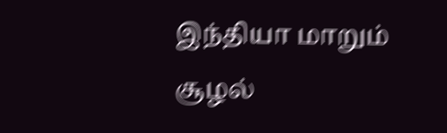இந்தியா மாறும் சூழல்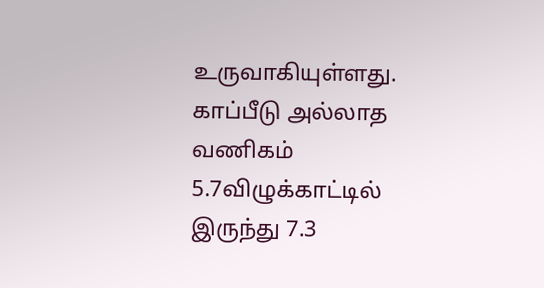உருவாகியுள்ளது. காப்பீடு அல்லாத வணிகம் 5.7விழுக்காட்டில் இருந்து 7.3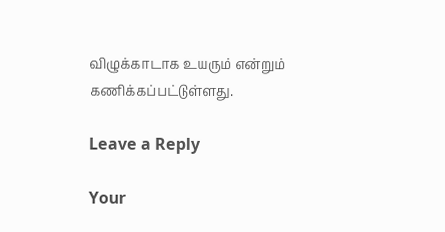விழுக்காடாக உயரும் என்றும் கணிக்கப்பட்டுள்ளது.

Leave a Reply

Your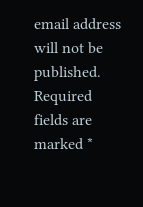email address will not be published. Required fields are marked *